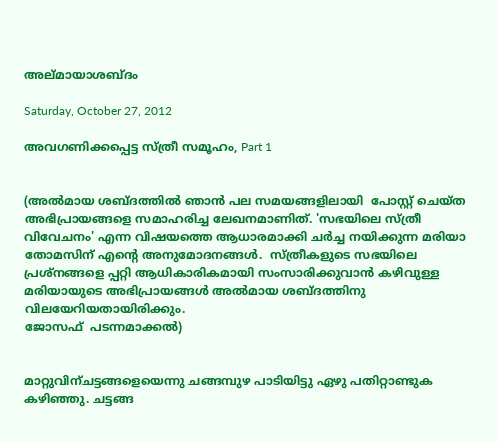അല്മായാശബ്ദം

Saturday, October 27, 2012

അവഗണിക്കപ്പെട്ട സ്ത്രീ സമൂഹം, Part 1


(അല്‍മായ ശബ്ദത്തില്‍ ഞാന്‍ പല സമയങ്ങളിലായി  പോസ്റ്റ്‌ ചെയ്ത അഭിപ്രായങ്ങളെ സമാഹരിച്ച ലേഖനമാണിത്. 'സഭയിലെ സ്ത്രീ വിവേചനം' എന്ന വിഷയത്തെ ആധാരമാക്കി ചര്‍ച്ച നയിക്കുന്ന മരിയാ തോമസിന് എന്റെ അനുമോദനങ്ങള്‍.  സ്ത്രീകളുടെ സഭയിലെ പ്രശ്നങ്ങളെ പ്പറ്റി ആധികാരികമായി സംസാരിക്കുവാന്‍ കഴിവുള്ള മരിയായുടെ അഭിപ്രായങ്ങള്‍ അല്‍മായ ശബ്ദത്തിനു വിലയേറിയതായിരിക്കും.
ജോസഫ്  പടന്നമാക്കല്‍)


മാറ്റുവിന്ചട്ടങ്ങളെയെന്നു ചങ്ങമ്പുഴ പാടിയിട്ടു ഏഴു പതിറ്റാണ്ടുക കഴിഞ്ഞു. ചട്ടങ്ങ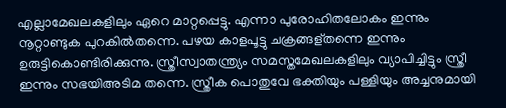എല്ലാമേഖലകളിലും ഏറെ മാറ്റപ്പെട്ടു. എന്നാ പുരോഹിതലോകം ഇന്നും നൂറ്റാണ്ടുക പുറകിൽതന്നെ. പഴയ കാളപൂട്ടു ചക്രങ്ങള്തന്നെ ഇന്നും ഉരുട്ടികൊണ്ടിരിക്കുന്നു. സ്ത്രീസ്വാതന്ത്ര്യം സമസ്തമേഖലകളിലും വ്യാപിച്ചിട്ടും സ്ത്രീ  ഇന്നും സഭയിഅടിമ തന്നെ. സ്ത്രീക പൊതുവേ ഭക്തിയും പള്ളിയും അച്ചനുമായി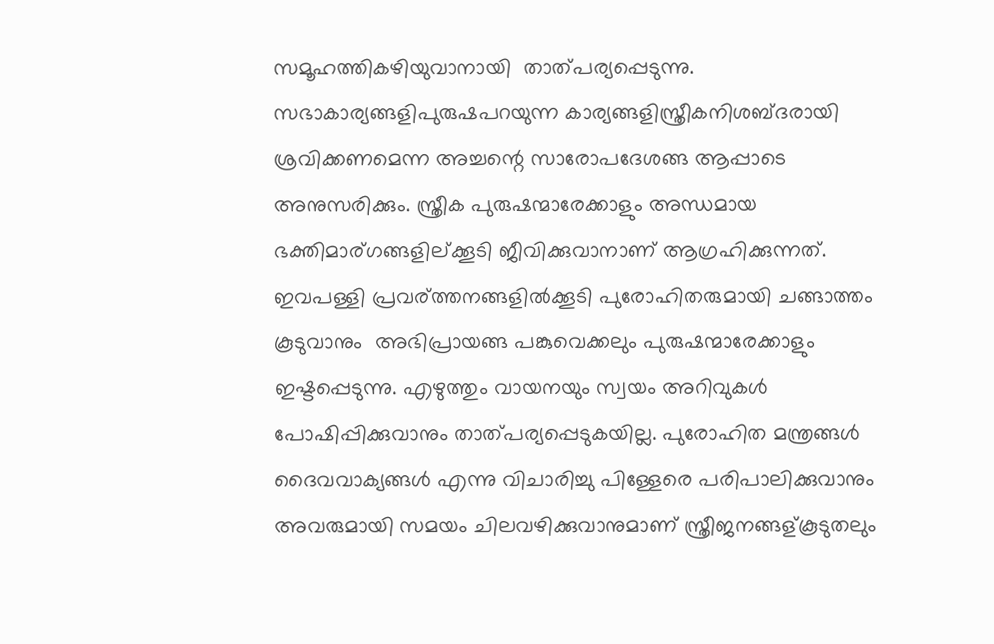സമൂഹത്തികഴിയുവാനായി  താത്പര്യപ്പെടുന്നു. സഭാകാര്യങ്ങളിപുരുഷപറയുന്ന കാര്യങ്ങളിസ്ത്രീകനിശബ്ദരായി ശ്രവിക്കണമെന്ന അച്ചന്റെ സാരോപദേശങ്ങ ആപ്പാടെ അനുസരിക്കും. സ്ത്രീക പുരുഷന്മാരേക്കാളും അന്ധമായ ഭക്തിമാര്ഗങ്ങളില്ക്കൂടി ജീവിക്കുവാനാണ് ആഗ്രഹിക്കുന്നത്.
ഇവപള്ളി പ്രവര്ത്തനങ്ങളിൽക്കൂടി പുരോഹിതരുമായി ചങ്ങാത്തം കൂടുവാനും  അഭിപ്രായങ്ങ‍ പങ്കുവെക്കലും പുരുഷന്മാരേക്കാളും  ഇഷ്ടപ്പെടുന്നു. എഴുത്തും വായനയും സ്വയം അറിവുകള്‍ പോഷിപ്പിക്കുവാനും താത്പര്യപ്പെടുകയില്ല. പുരോഹിത മന്ത്രങ്ങള്‍ ദൈവവാക്യങ്ങള്‍ എന്നു വിചാരിച്ചു പിള്ളേരെ പരിപാലിക്കുവാനും അവരുമായി സമയം ചിലവഴിക്കുവാനുമാണ് സ്ത്രീജനങ്ങള്കൂടുതലും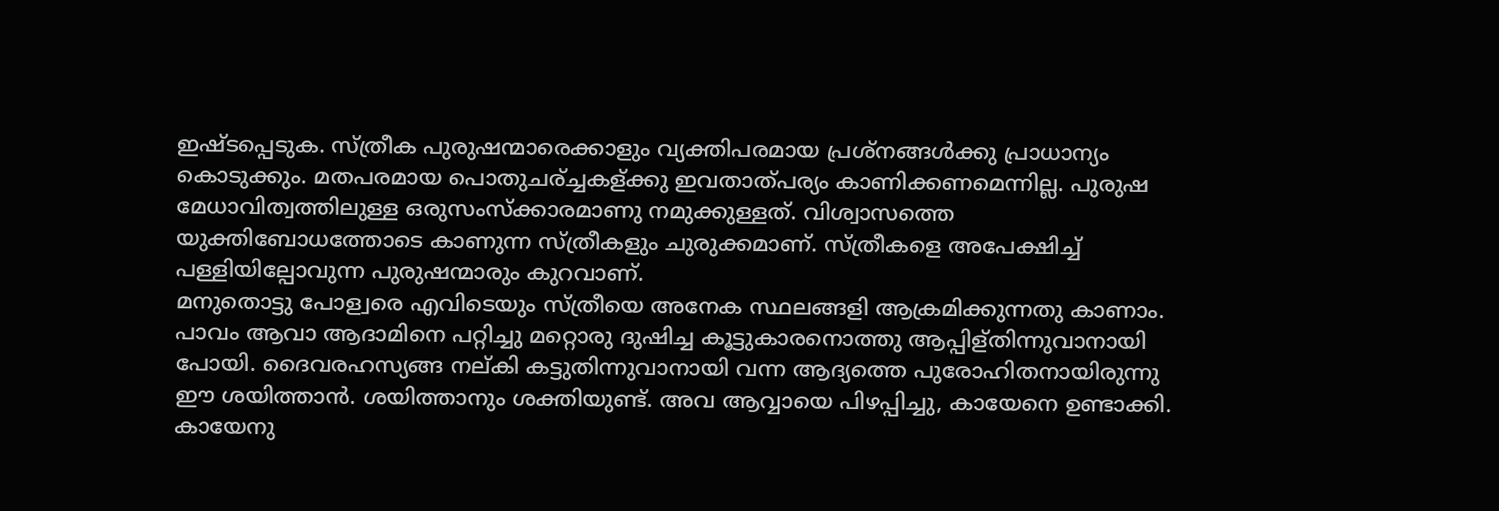ഇഷ്ടപ്പെടുക. സ്ത്രീക പുരുഷന്മാരെക്കാളും വ്യക്തിപരമായ പ്രശ്നങ്ങള്‍ക്കു പ്രാധാന്യം കൊടുക്കും. മതപരമായ പൊതുചര്ച്ചകള്ക്കു ഇവതാത്പര്യം കാണിക്കണമെന്നില്ല. പുരുഷ മേധാവിത്വത്തിലുള്ള ഒരുസംസ്ക്കാരമാണു നമുക്കുള്ളത്. വിശ്വാസത്തെ യുക്തിബോധത്തോടെ കാണുന്ന സ്ത്രീകളും ചുരുക്കമാണ്. സ്ത്രീകളെ അപേക്ഷിച്ച് പള്ളിയില്പോവുന്ന പുരുഷന്മാരും കുറവാണ്.
മനുതൊട്ടു പോള്വരെ എവിടെയും സ്ത്രീയെ അനേക സ്ഥലങ്ങളി ആക്രമിക്കുന്നതു കാണാം. പാവം ആവാ ആദാമിനെ പറ്റിച്ചു മറ്റൊരു ദുഷിച്ച കൂട്ടുകാരനൊത്തു ആപ്പിള്തിന്നുവാനായി  പോയി. ദൈവരഹസ്യങ്ങ നല്കി കട്ടുതിന്നുവാനായി വന്ന ആദ്യത്തെ പുരോഹിതനായിരുന്നു ഈ ശയിത്താന്‍. ശയിത്താനും ശക്തിയുണ്ട്. അവ ആവ്വായെ പിഴപ്പിച്ചു, കായേനെ ഉണ്ടാക്കി. കായേനു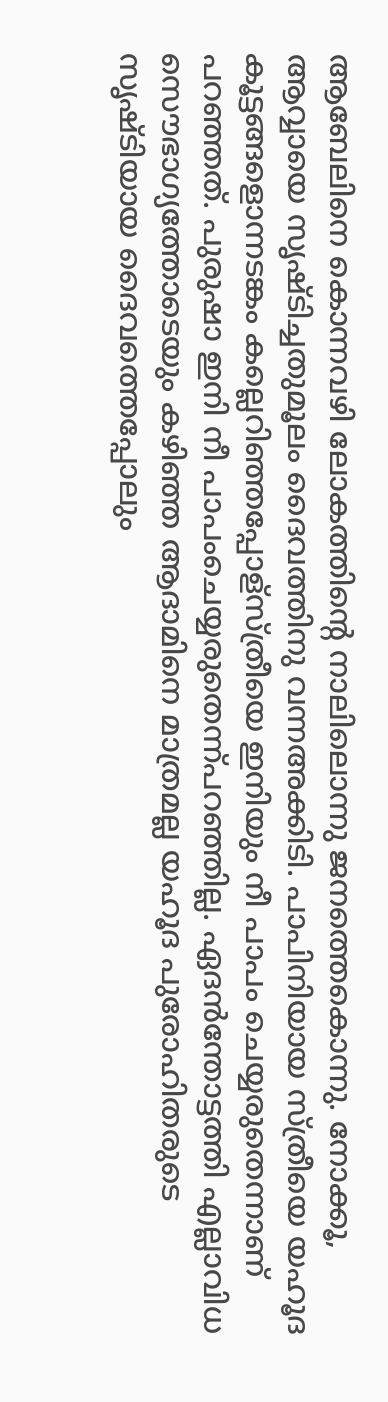ആബേലിനെ കൊന്നവഴി ലോകത്തിന്റെ നാലിലൊന്നു ജനത്തെകൊന്നു. നോക്കൂ, ആവ്വായെ സൃഷ്ടിച്ചതുമൂലം ദൈവത്തിനു വന്നഅക്കിടി. പാപിനിയായ സ്ത്രീയെ യഹൂദ കൂട്ടങ്ങളൊന്നടങ്കം കല്ലെറിഞ്ഞപ്പോള്സ്ത്രീയെ ഇനിയും നീ പാപം ചെയ്യരുതെന്നാണ് പറഞ്ഞത്. പുരുഷാ ഇനി നീ പാപംചെയ്യരുതെന്ന്പറഞ്ഞില്ല. ഏദൻന്തോട്ടത്തി എല്ലാവിധ സൌഭാഗ്യത്തോടെയും കഴിഞ്ഞ ആദാമിനെ മാത്രമല്ല യഹൂദ പുരോഹിതരുടെ സൃഷ്ടിയായ ദൈവത്തെപ്പോലും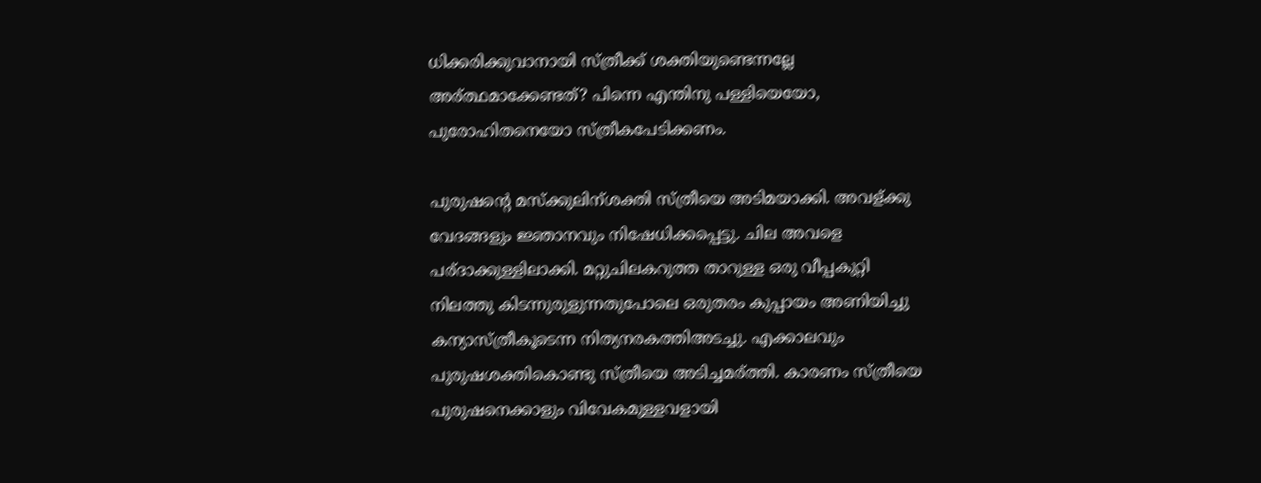ധിക്കരിക്കുവാനായി സ്ത്രീക്ക് ശക്തിയുണ്ടെന്നല്ലേ അര്ത്ഥമാക്കേണ്ടത്? പിന്നെ എന്തിനു പള്ളിയെയോ, പുരോഹിതനെയോ സ്ത്രീകപേടിക്കണം.

പുരുഷന്റെ മസ്ക്കുലിന്ശക്തി സ്ത്രീയെ അടിമയാക്കി. അവള്ക്കു വേദങ്ങളും ജ്ഞാനവും നിഷേധിക്കപ്പെട്ടു. ചില അവളെ പര്ദാക്കുള്ളിലാക്കി. മറ്റുചിലകറുത്ത താറുള്ള ഒരു വീപ്പകുറ്റി നിലത്തു കിടന്നുരുളുന്നതുപോലെ ഒരുതരം കുപ്പായം അണിയിച്ചു കന്യാസ്ത്രീകൂടെന്ന നിത്യനരകത്തിഅടച്ചു. എക്കാലവും പുരുഷശക്തികൊണ്ടു സ്ത്രീയെ അടിച്ചമര്ത്തി. കാരണം സ്ത്രീയെ പുരുഷനെക്കാളും വിവേകമുള്ളവളായി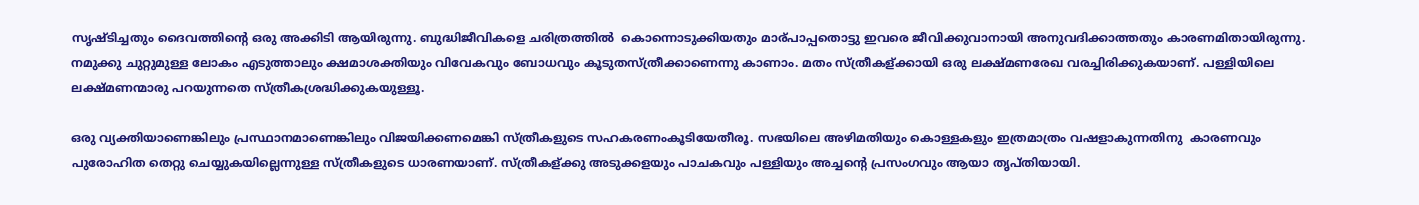സൃഷ്ടിച്ചതും ദൈവത്തിന്റെ ഒരു അക്കിടി ആയിരുന്നു. ബുദ്ധിജീവികളെ ചരിത്രത്തിൽ  കൊന്നൊടുക്കിയതും മാര്പാപ്പതൊട്ടു ഇവരെ ജീവിക്കുവാനായി അനുവദിക്കാത്തതും കാരണമിതായിരുന്നു. നമുക്കു ചുറ്റുമുള്ള ലോകം എടുത്താലും ക്ഷമാശക്തിയും വിവേകവും ബോധവും കൂടുതസ്ത്രീക്കാണെന്നു കാണാം. മതം സ്ത്രീകള്ക്കായി ഒരു ലക്ഷ്മണരേഖ വരച്ചിരിക്കുകയാണ്. പള്ളിയിലെ ലക്ഷ്മണന്മാരു പറയുന്നതെ സ്ത്രീകശ്രദ്ധിക്കുകയുള്ളൂ.

ഒരു വ്യക്തിയാണെങ്കിലും പ്രസ്ഥാനമാണെങ്കിലും വിജയിക്കണമെങ്കി സ്ത്രീകളുടെ സഹകരണംകൂടിയേതീരൂ. സഭയിലെ അഴിമതിയും കൊള്ളകളും ഇത്രമാത്രം വഷളാകുന്നതിനു  കാരണവും പുരോഹിത തെറ്റു ചെയ്യുകയില്ലെന്നുള്ള സ്ത്രീകളുടെ ധാരണയാണ്. സ്ത്രീകള്ക്കു അടുക്കളയും പാചകവും പള്ളിയും അച്ചന്റെ പ്രസംഗവും ആയാ തൃപ്തിയായി.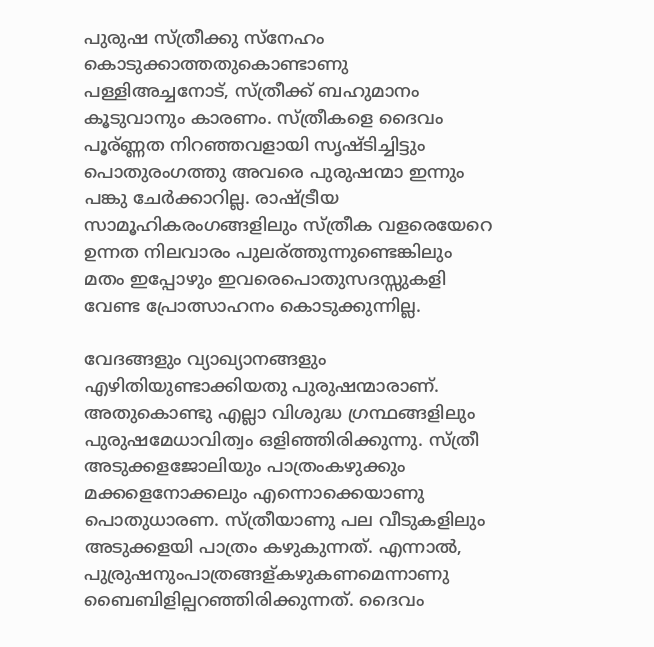പുരുഷ സ്ത്രീക്കു സ്നേഹം കൊടുക്കാത്തതുകൊണ്ടാണു പള്ളിഅച്ചനോട്, സ്ത്രീക്ക് ബഹുമാനം കൂടുവാനും കാരണം. സ്ത്രീകളെ ദൈവം പൂര്ണ്ണത നിറഞ്ഞവളായി സൃഷ്ടിച്ചിട്ടും പൊതുരംഗത്തു അവരെ പുരുഷന്മാ ഇന്നും പങ്കു ചേര്‍ക്കാറില്ല. രാഷ്ട്രീയ സാമൂഹികരംഗങ്ങളിലും സ്ത്രീക വളരെയേറെ ഉന്നത നിലവാരം പുലര്ത്തുന്നുണ്ടെങ്കിലും മതം ഇപ്പോഴും ഇവരെപൊതുസദസ്സുകളി വേണ്ട പ്രോത്സാഹനം കൊടുക്കുന്നില്ല.

വേദങ്ങളും വ്യാഖ്യാനങ്ങളും എഴിതിയുണ്ടാക്കിയതു പുരുഷന്മാരാണ്. അതുകൊണ്ടു എല്ലാ വിശുദ്ധ ഗ്രന്ഥങ്ങളിലും പുരുഷമേധാവിത്വം ഒളിഞ്ഞിരിക്കുന്നു. സ്ത്രീ അടുക്കളജോലിയും പാത്രംകഴുക്കും മക്കളെനോക്കലും എന്നൊക്കെയാണു പൊതുധാരണ. സ്ത്രീയാണു പല വീടുകളിലും അടുക്കളയി പാത്രം കഴുകുന്നത്. എന്നാല്‍, പുര്രുഷനുംപാത്രങ്ങള്കഴുകണമെന്നാണു ബൈബിളില്പറഞ്ഞിരിക്കുന്നത്. ദൈവം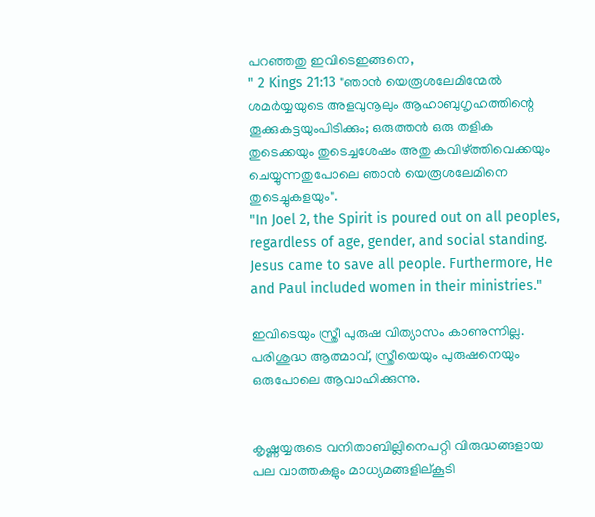പറഞ്ഞതു ഇവിടെഇങ്ങനെ,
" 2 Kings 21:13 "ഞാൻ യെരൂശലേമിന്മേൽ ശമർയ്യയുടെ അളവുനൂലും ആഹാബുഗൃഹത്തിന്റെ തൂക്കുകട്ടയുംപിടിക്കും; ഒരുത്തൻ ഒരു തളിക തുടെക്കയും തുടെച്ചശേഷം അതു കവിഴ്ത്തിവെക്കയും ചെയ്യുന്നതുപോലെ ഞാൻ യെരൂശലേമിനെ തുടെച്ചുകളയും".
"In Joel 2, the Spirit is poured out on all peoples, regardless of age, gender, and social standing. Jesus came to save all people. Furthermore, He and Paul included women in their ministries."

ഇവിടെയും സ്ത്രീ പുരുഷ വിത്യാസം കാണുന്നില്ല. പരിശുദ്ധ ആത്മാവ്, സ്ത്രീയെയും പുരുഷനെയും ഒരുപോലെ ആവാഹിക്കുന്നു.


കൃഷ്ണയ്യരുടെ വനിതാബില്ലിനെപറ്റി വിരുദ്ധങ്ങളായ പല വാത്തകളും മാധ്യമങ്ങളില്കൂടി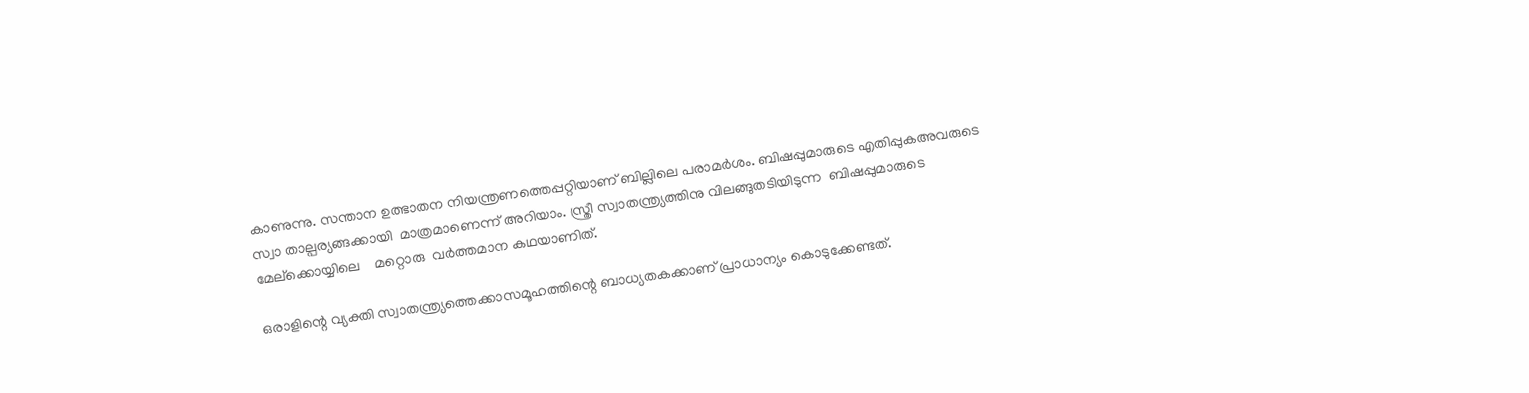കാണുന്നു. സന്താന ഉത്ഭാതന നിയന്ത്രണത്തെപ്പറ്റിയാണ്‌ ബില്ലിലെ പരാമര്‍ശം. ബിഷപ്പുമാരുടെ എതിപ്പുകഅവരുടെ സ്വാ താല്പര്യങ്ങക്കായി  മാത്രമാണെന്ന് അറിയാം. സ്ത്രീ സ്വാതന്ത്ര്യത്തിനു വിലങ്ങുതടിയിടുന്ന ‍ ബിഷപ്പുമാരുടെ മേല്ക്കൊയ്യിലെ ‍   മറ്റൊരു  വര്‍ത്തമാന കഥയാണിത്.

ഒരാളിന്റെ വ്യക്തി സ്വാതന്ത്ര്യത്തെക്കാസമൂഹത്തിന്റെ ബാധ്യതകക്കാണ് പ്രാധാന്യം കൊടുക്കേണ്ടത്.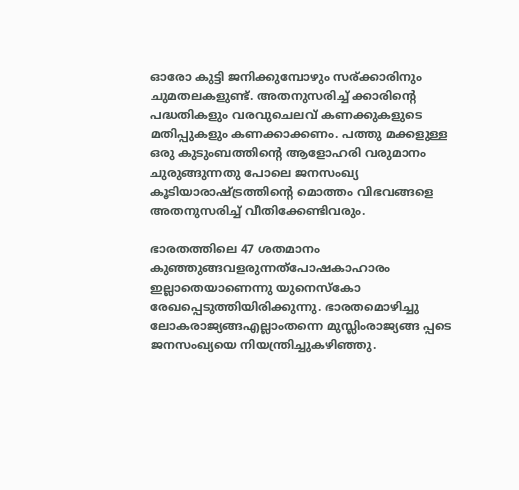ഓരോ കുട്ടി ജനിക്കുമ്പോഴും സര്ക്കാരിനും ചുമതലകളുണ്ട്. അതനുസരിച്ച് ക്കാരിന്റെ പദ്ധതികളും വരവുചെലവ് കണക്കുകളുടെ മതിപ്പുകളും കണക്കാക്കണം. പത്തു മക്കളുള്ള ഒരു കുടുംബത്തിന്റെ ആളോഹരി വരുമാനം ചുരുങ്ങുന്നതു പോലെ ജനസംഖ്യ കൂടിയാരാഷ്ട്രത്തിന്റെ മൊത്തം വിഭവങ്ങളെ അതനുസരിച്ച് വീതിക്കേണ്ടിവരും.

ഭാരതത്തിലെ 47 ശതമാനം കുഞ്ഞുങ്ങവളരുന്നത്പോഷകാഹാരം ഇല്ലാതെയാണെന്നു യുനെസ്കോ രേഖപ്പെടുത്തിയിരിക്കുന്നു. ഭാരതമൊഴിച്ചു ലോകരാജ്യങ്ങഎല്ലാംതന്നെ മുസ്ലിംരാജ്യങ്ങ പ്പടെ ജനസംഖ്യയെ നിയന്ത്രിച്ചുകഴിഞ്ഞു.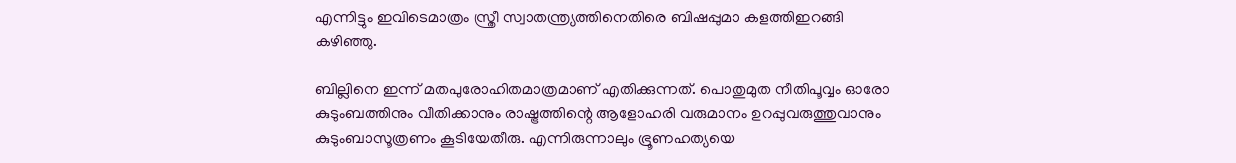എന്നിട്ടും ഇവിടെമാത്രം സ്ത്രീ സ്വാതന്ത്ര്യത്തിനെതിരെ ബിഷപ്പുമാ കളത്തിഇറങ്ങി കഴിഞ്ഞു.

ബില്ലിനെ ഇന്ന് മതപുരോഹിതമാത്രമാണ് എതിക്കുന്നത്. പൊതുമുത നീതിപൂവ്വം ഓരോ കുടുംബത്തിനും വീതിക്കാനും രാഷ്ട്രത്തിന്റെ ആളോഹരി വരുമാനം ഉറപ്പുവരുത്തുവാനും കുടുംബാസൂത്രണം കൂടിയേതീരു. എന്നിരുന്നാലും ഭ്രൂണഹത്യയെ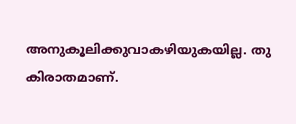അനുകൂലിക്കുവാകഴിയുകയില്ല. തു കിരാതമാണ്.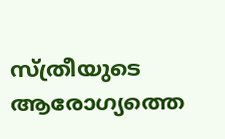സ്ത്രീയുടെ ആരോഗ്യത്തെ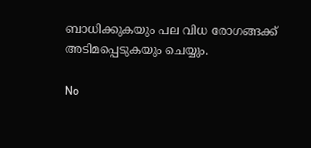ബാധിക്കുകയും പല വിധ രോഗങ്ങക്ക് അടിമപ്പെടുകയും ചെയ്യും.

No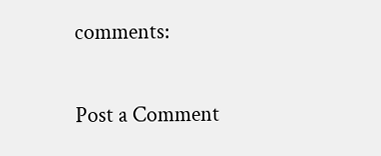comments:

Post a Comment